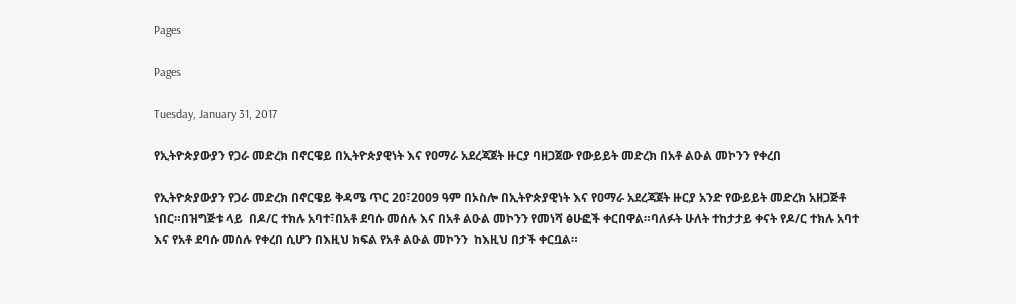Pages

Pages

Tuesday, January 31, 2017

የኢትዮጵያውያን የጋራ መድረክ በኖርዌይ በኢትዮጵያዊነት እና የዐማራ አደረጃጀት ዙርያ ባዘጋጀው የውይይት መድረክ በአቶ ልዑል መኮንን የቀረበ

የኢትዮጵያውያን የጋራ መድረክ በኖርዌይ ቅዳሜ ጥር 20፣2009 ዓም በኦስሎ በኢትዮጵያዊነት እና የዐማራ አደረጃጀት ዙርያ አንድ የውይይት መድረክ አዘጋጅቶ ነበር።በዝግጅቱ ላይ  በዶ/ር ተክሉ አባተ፣በአቶ ደባሱ መሰሉ እና በአቶ ልዑል መኮንን የመነሻ ፅሁፎች ቀርበዋል።ባለፉት ሁለት ተከታታይ ቀናት የዶ/ር ተክሉ አባተ እና የአቶ ደባሱ መሰሉ የቀረበ ሲሆን በእዚህ ክፍል የአቶ ልዑል መኮንን  ከእዚህ በታች ቀርቧል።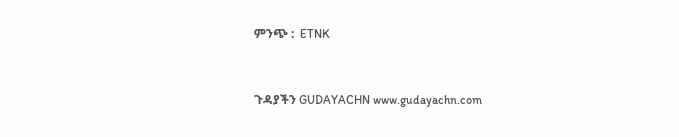ምንጭ :  ETNK


ጉዳያችን GUDAYACHN www.gudayachn.com